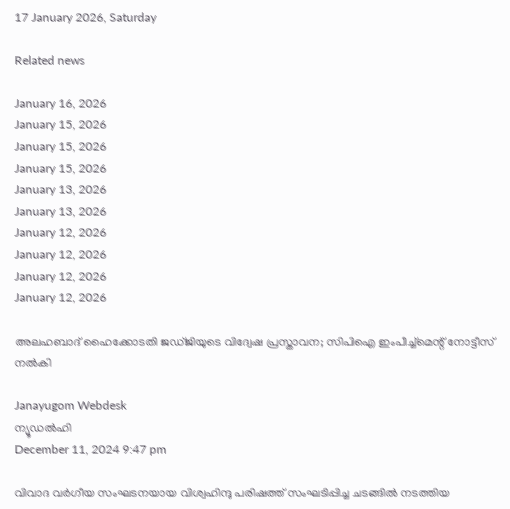17 January 2026, Saturday

Related news

January 16, 2026
January 15, 2026
January 15, 2026
January 15, 2026
January 13, 2026
January 13, 2026
January 12, 2026
January 12, 2026
January 12, 2026
January 12, 2026

അലഹബാദ് ഹൈക്കോടതി ജഡ്ജിയുടെ വിദ്വേഷ പ്രസ്താവന; സിപിഐ ഇംപീച്ച്മെന്റ് നോട്ടീസ് നല്‍കി

Janayugom Webdesk
ന്യൂഡല്‍ഹി
December 11, 2024 9:47 pm

വിവാദ വർഗീയ സംഘടനയായ വിശ്വഹിന്ദു പരിഷത്ത് സംഘടിപ്പിച്ച ചടങ്ങിൽ നടത്തിയ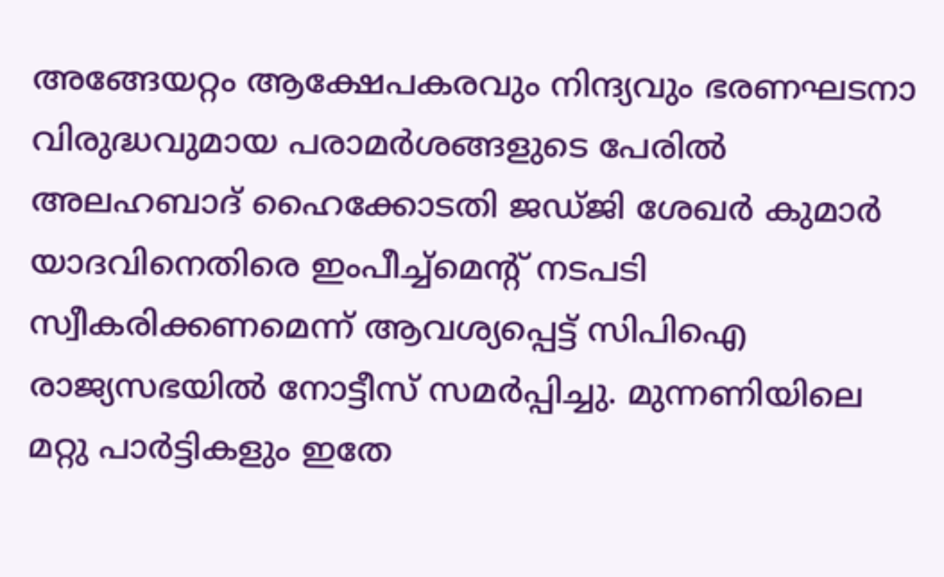അങ്ങേയറ്റം ആക്ഷേപകരവും നിന്ദ്യവും ഭരണഘടനാ വിരുദ്ധവുമായ പരാമർശങ്ങളുടെ പേരിൽ അലഹബാദ് ഹൈക്കോടതി ജഡ്ജി ശേഖർ കുമാർ യാദവിനെതിരെ ഇംപീച്ച്‌മെന്റ് നടപടി സ്വീകരിക്കണമെന്ന് ആവശ്യപ്പെട്ട് സിപിഐ രാജ്യസഭയിൽ നോട്ടീസ് സമർപ്പിച്ചു. മുന്നണിയിലെ മറ്റു പാർട്ടികളും ഇതേ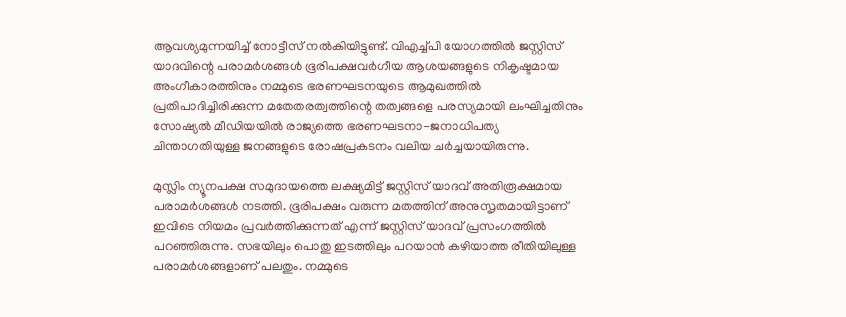ആവശ്യമുന്നയിച്ച് നോട്ടീസ് നല്‍കിയിട്ടുണ്ട്. വിഎച്ച്‌പി യോഗത്തിൽ ജസ്റ്റിസ് യാദവിന്റെ പരാമർശങ്ങൾ ഭൂരിപക്ഷവര്‍ഗീയ ആശയങ്ങളുടെ നികൃഷ്ടമായ അംഗീകാരത്തിനും നമ്മുടെ ഭരണഘടനയുടെ ആമുഖത്തിൽ പ്രതിപാദിച്ചിരിക്കുന്ന മതേതരത്വത്തിന്റെ തത്വങ്ങളെ പരസ്യമായി ലംഘിച്ചതിനും സോഷ്യൽ മീഡിയയിൽ രാജ്യത്തെ ഭരണഘടനാ-ജനാധിപത്യ ചിന്താഗതിയുള്ള ജനങ്ങളുടെ രോഷപ്രകടനം വലിയ ചർച്ചയായിരുന്നു.

മുസ്ലിം ന്യൂനപക്ഷ സമുദായത്തെ ലക്ഷ്യമിട്ട് ജസ്റ്റിസ് യാദവ് അതിരൂക്ഷമായ പരാമർശങ്ങൾ നടത്തി. ഭൂരിപക്ഷം വരുന്ന മതത്തിന് അനുസൃതമായിട്ടാണ് ഇവിടെ നിയമം പ്രവർത്തിക്കുന്നത് എന്ന് ജസ്റ്റിസ് യാദവ് പ്രസംഗത്തിൽ പറഞ്ഞിരുന്നു. സഭയിലും പൊതു ഇടത്തിലും പറയാൻ കഴിയാത്ത രീതിയിലുള്ള പരാമർശങ്ങളാണ് പലതും. നമ്മുടെ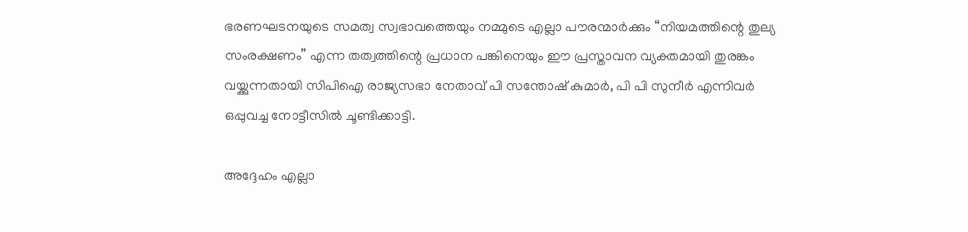ഭരണഘടനയുടെ സമത്വ സ്വഭാവത്തെയും നമ്മുടെ എല്ലാ പൗരന്മാർക്കും “നിയമത്തിന്റെ തുല്യ സംരക്ഷണം” എന്ന തത്വത്തിന്റെ പ്രധാന പങ്കിനെയും ഈ പ്രസ്താവന വ്യക്തമായി തുരങ്കം വയ്ക്കുന്നതായി സിപിഐ രാജ്യസഭാ നേതാവ് പി സന്തോഷ് കുമാർ, പി പി സുനീര്‍ എന്നിവര്‍ ഒപ്പുവച്ച നോട്ടീസില്‍ ചൂണ്ടിക്കാട്ടി.

അദ്ദേഹം എല്ലാ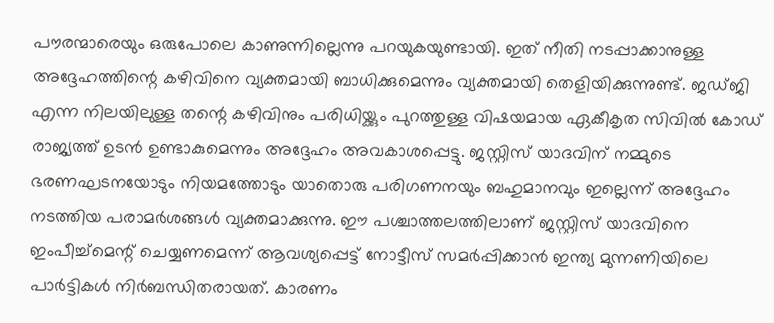പൗരന്മാരെയും ഒരുപോലെ കാണുന്നില്ലെന്നു പറയുകയുണ്ടായി. ഇത് നീതി നടപ്പാക്കാനുള്ള അദ്ദേഹത്തിന്റെ കഴിവിനെ വ്യക്തമായി ബാധിക്കുമെന്നും വ്യക്തമായി തെളിയിക്കുന്നുണ്ട്. ജഡ്ജി എന്ന നിലയിലുള്ള തന്റെ കഴിവിനും പരിധിയ്ക്കും പുറത്തുള്ള വിഷയമായ ഏകീകൃത സിവിൽ കോഡ് രാജ്യത്ത് ഉടൻ ഉണ്ടാകുമെന്നും അദ്ദേഹം അവകാശപ്പെട്ടു. ജസ്റ്റിസ് യാദവിന് നമ്മുടെ ഭരണഘടനയോടും നിയമത്തോടും യാതൊരു പരിഗണനയും ബഹുമാനവും ഇല്ലെന്ന് അദ്ദേഹം നടത്തിയ പരാമർശങ്ങൾ വ്യക്തമാക്കുന്നു. ഈ പശ്ചാത്തലത്തിലാണ് ജസ്റ്റിസ് യാദവിനെ ഇംപീച്ച്‌മെന്റ് ചെയ്യണമെന്ന് ആവശ്യപ്പെട്ട് നോട്ടീസ് സമർപ്പിക്കാൻ ഇന്ത്യ മുന്നണിയിലെ പാർട്ടികൾ നിർബന്ധിതരായത്. കാരണം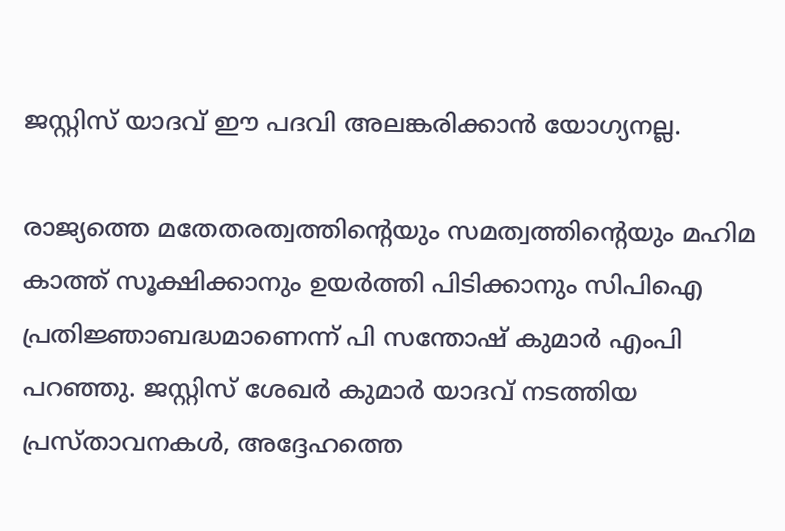ജസ്റ്റിസ് യാദവ് ഈ പദവി അലങ്കരിക്കാൻ യോഗ്യനല്ല.

രാജ്യത്തെ മതേതരത്വത്തിന്റെയും സമത്വത്തിന്റെയും മഹിമ കാത്ത് സൂക്ഷിക്കാനും ഉയർത്തി പിടിക്കാനും സിപിഐ പ്രതിജ്ഞാബദ്ധമാണെന്ന് പി സന്തോഷ് കുമാർ എംപി പറഞ്ഞു. ജസ്റ്റിസ് ശേഖർ കുമാർ യാദവ് നടത്തിയ പ്രസ്താവനകൾ, അദ്ദേഹത്തെ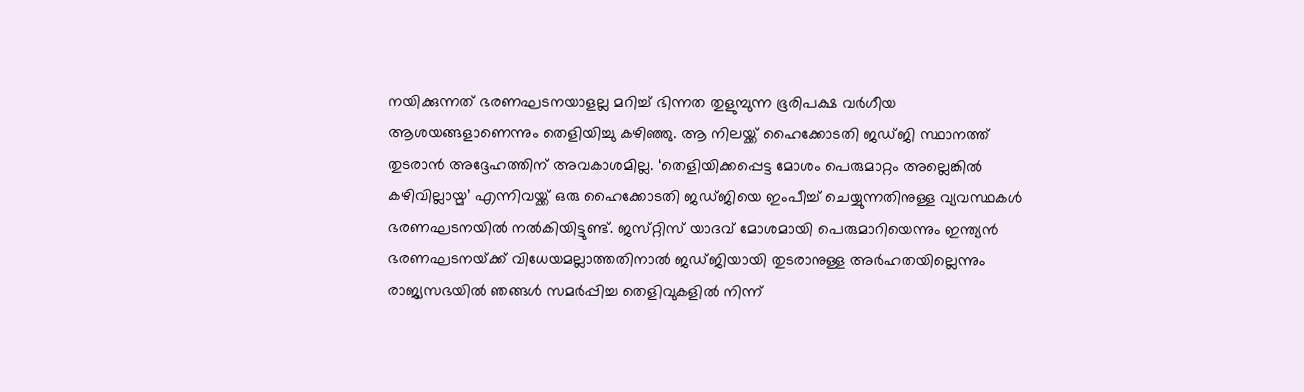നയിക്കുന്നത് ഭരണഘടനയാളല്ല മറിച്ച് ഭിന്നത തുളുമ്പുന്ന ഭൂരിപക്ഷ വര്‍ഗീയ ആശയങ്ങളാണെന്നും തെളിയിച്ചു കഴിഞ്ഞു. ആ നിലയ്ക്ക് ഹൈക്കോടതി ജഡ്ജി സ്ഥാനത്ത് തുടരാൻ അദ്ദേഹത്തിന് അവകാശമില്ല. ‘തെളിയിക്കപ്പെട്ട മോശം പെരുമാറ്റം അല്ലെങ്കിൽ കഴിവില്ലായ്മ’ എന്നിവയ്ക്ക് ഒരു ഹൈക്കോടതി ജഡ്ജിയെ ഇംപീച്ച് ചെയ്യുന്നതിനുള്ള വ്യവസ്ഥകൾ ഭരണഘടനയിൽ നൽകിയിട്ടുണ്ട്. ജസ്‌റ്റിസ് യാദവ് മോശമായി പെരുമാറിയെന്നും ഇന്ത്യൻ ഭരണഘടനയ്‌ക്ക് വിധേയമല്ലാത്തതിനാൽ ജഡ്ജിയായി തുടരാനുള്ള അർഹതയില്ലെന്നും രാജ്യസഭയിൽ ഞങ്ങൾ സമർപ്പിച്ച തെളിവുകളിൽ നിന്ന്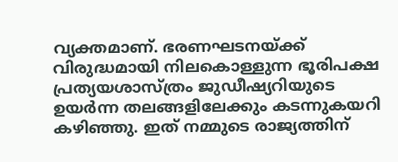വ്യക്തമാണ്. ഭരണഘടനയ്ക്ക് വിരുദ്ധമായി നിലകൊള്ളുന്ന ഭൂരിപക്ഷ പ്രത്യയശാസ്ത്രം ജുഡീഷ്യറിയുടെ ഉയർന്ന തലങ്ങളിലേക്കും കടന്നുകയറി കഴിഞ്ഞു. ഇത് നമ്മുടെ രാജ്യത്തിന്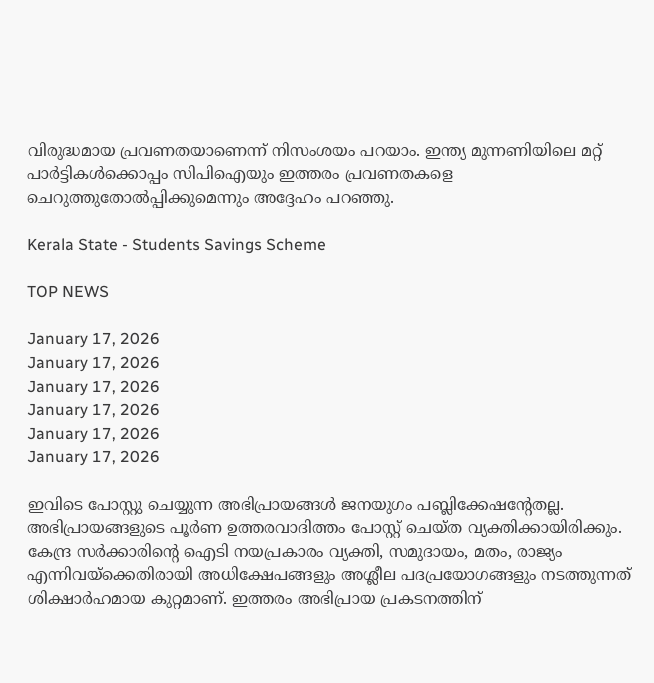വിരുദ്ധമായ പ്രവണതയാണെന്ന് നിസംശയം പറയാം. ഇന്ത്യ മുന്നണിയിലെ മറ്റ് പാർട്ടികൾക്കൊപ്പം സിപിഐയും ഇത്തരം പ്രവണതകളെ ചെറുത്തുതോൽപ്പിക്കുമെന്നും അദ്ദേഹം പറഞ്ഞു.

Kerala State - Students Savings Scheme

TOP NEWS

January 17, 2026
January 17, 2026
January 17, 2026
January 17, 2026
January 17, 2026
January 17, 2026

ഇവിടെ പോസ്റ്റു ചെയ്യുന്ന അഭിപ്രായങ്ങള്‍ ജനയുഗം പബ്ലിക്കേഷന്റേതല്ല. അഭിപ്രായങ്ങളുടെ പൂര്‍ണ ഉത്തരവാദിത്തം പോസ്റ്റ് ചെയ്ത വ്യക്തിക്കായിരിക്കും. കേന്ദ്ര സര്‍ക്കാരിന്റെ ഐടി നയപ്രകാരം വ്യക്തി, സമുദായം, മതം, രാജ്യം എന്നിവയ്‌ക്കെതിരായി അധിക്ഷേപങ്ങളും അശ്ലീല പദപ്രയോഗങ്ങളും നടത്തുന്നത് ശിക്ഷാര്‍ഹമായ കുറ്റമാണ്. ഇത്തരം അഭിപ്രായ പ്രകടനത്തിന്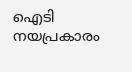ഐടി നയപ്രകാരം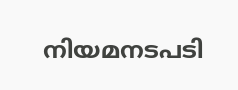നിയമനടപടി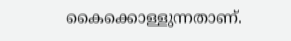കൈക്കൊള്ളുന്നതാണ്.